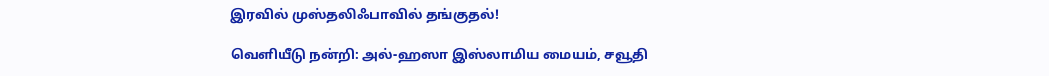இரவில் முஸ்தலிஃபாவில் தங்குதல்!

வெளியீடு நன்றி: அல்-ஹஸா இஸ்லாமிய மையம், சவூதி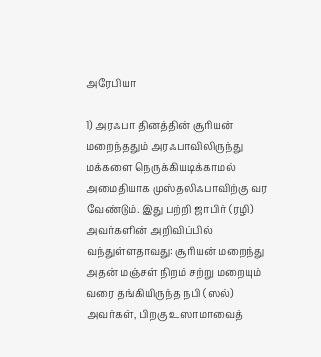அரேபியா

1) அரஃபா தினத்தின் சூரியன் மறைந்ததும் அரஃபாவிலிருந்து மக்களை நெருக்கியடிக்காமல் அமைதியாக முஸ்தலிஃபாவிற்கு வர வேண்டும். இது பற்றி ஜாபிர் (ரழி) அவர்களின் அறிவிப்பில் வந்துள்ளதாவது: சூரியன் மறைந்து அதன் மஞ்சள் நிறம் சற்று மறையும் வரை தங்கியிருந்த நபி (ஸல்) அவர்கள், பிறகு உஸாமாவைத்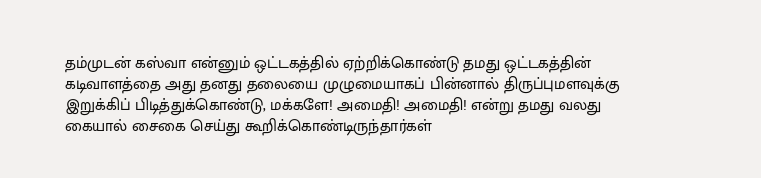தம்முடன் கஸ்வா என்னும் ஒட்டகத்தில் ஏற்றிக்கொண்டு தமது ஒட்டகத்தின் கடிவாளத்தை அது தனது தலையை முழுமையாகப் பின்னால் திருப்புமளவுக்கு இறுக்கிப் பிடித்துக்கொண்டு, மக்களே! அமைதி! அமைதி! என்று தமது வலது கையால் சைகை செய்து கூறிக்கொண்டிருந்தார்கள்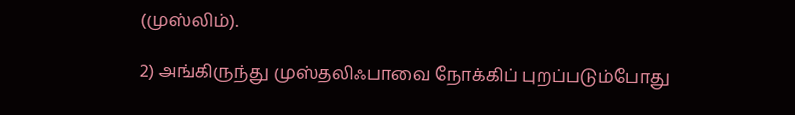(முஸ்லிம்).

2) அங்கிருந்து முஸ்தலிஃபாவை நோக்கிப் புறப்படும்போது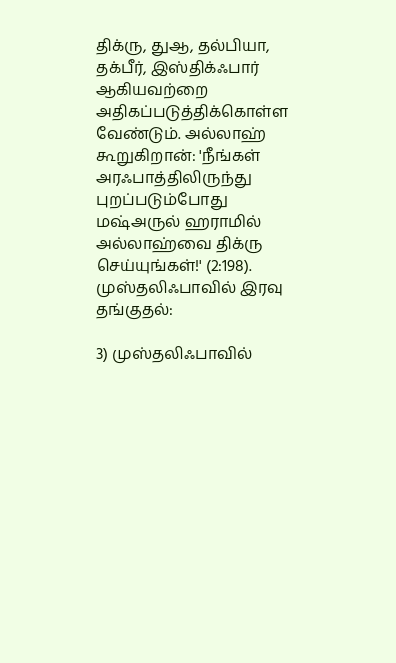திக்ரு, துஆ, தல்பியா, தக்பீர், இஸ்திக்ஃபார் ஆகியவற்றை அதிகப்படுத்திக்கொள்ள வேண்டும். அல்லாஹ் கூறுகிறான்: 'நீங்கள் அரஃபாத்திலிருந்து புறப்படும்போது மஷ்அருல் ஹராமில் அல்லாஹ்வை திக்ரு செய்யுங்கள்!' (2:198).
முஸ்தலிஃபாவில் இரவு தங்குதல்:

3) முஸ்தலிஃபாவில்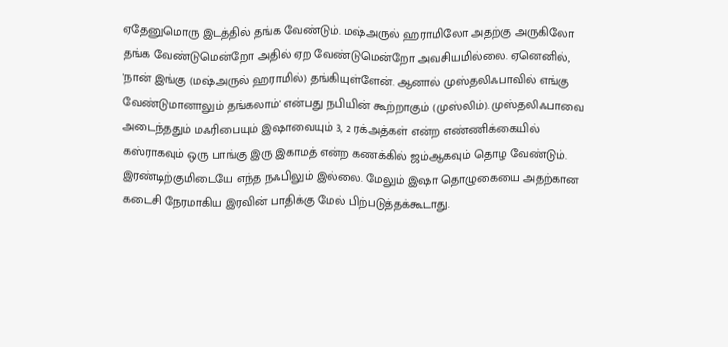ஏதேனுமொரு இடத்தில் தங்க வேண்டும். மஷ்அருல் ஹராமிலோ அதற்கு அருகிலோ தங்க வேண்டுமென்றோ அதில் ஏற வேண்டுமென்றோ அவசியமில்லை. ஏனெனில், 'நான் இங்கு (மஷ்அருல் ஹராமில்) தங்கியுள்ளேன். ஆனால் முஸ்தலிஃபாவில் எங்கு வேண்டுமானாலும் தங்கலாம்' என்பது நபியின் கூற்றாகும் (முஸ்லிம்). முஸ்தலிஃபாவை அடைந்ததும் மஃரிபையும் இஷாவையும் 3, 2 ரக்அத்கள் என்ற எண்ணிக்கையில் கஸ்ராகவும் ஒரு பாங்கு இரு இகாமத் என்ற கணக்கில் ஜம்ஆகவும் தொழ வேண்டும். இரண்டிற்குமிடையே எந்த நஃபிலும் இல்லை. மேலும் இஷா தொழுகையை அதற்கான கடைசி நேரமாகிய இரவின் பாதிக்கு மேல் பிற்படுத்தக்கூடாது.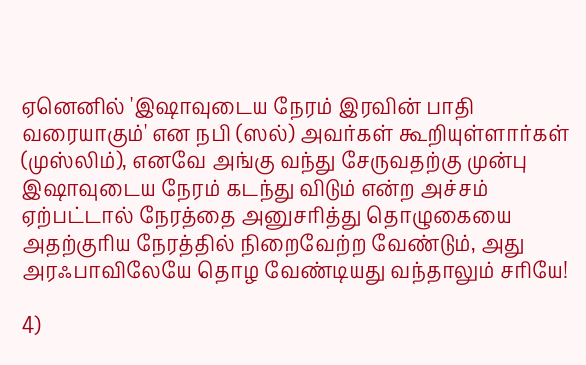ஏனெனில் 'இஷாவுடைய நேரம் இரவின் பாதி வரையாகும்' என நபி (ஸல்) அவர்கள் கூறியுள்ளார்கள் (முஸ்லிம்), எனவே அங்கு வந்து சேருவதற்கு முன்பு இஷாவுடைய நேரம் கடந்து விடும் என்ற அச்சம் ஏற்பட்டால் நேரத்தை அனுசரித்து தொழுகையை அதற்குரிய நேரத்தில் நிறைவேற்ற வேண்டும், அது அரஃபாவிலேயே தொழ வேண்டியது வந்தாலும் சரியே!

4)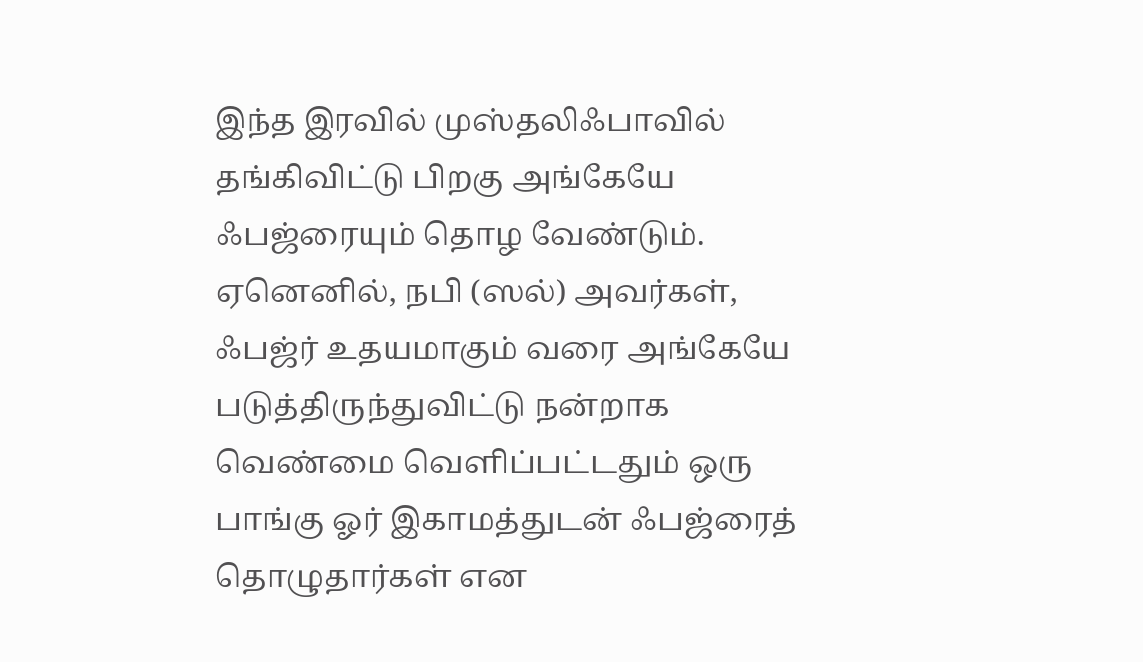இந்த இரவில் முஸ்தலிஃபாவில் தங்கிவிட்டு பிறகு அங்கேயே ஃபஜ்ரையும் தொழ வேண்டும். ஏனெனில், நபி (ஸல்) அவர்கள், ஃபஜ்ர் உதயமாகும் வரை அங்கேயே படுத்திருந்துவிட்டு நன்றாக வெண்மை வெளிப்பட்டதும் ஒரு பாங்கு ஓர் இகாமத்துடன் ஃபஜ்ரைத் தொழுதார்கள் என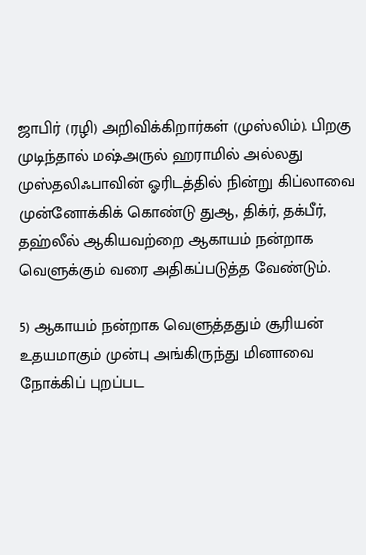ஜாபிர் (ரழி) அறிவிக்கிறார்கள் (முஸ்லிம்). பிறகு முடிந்தால் மஷ்அருல் ஹராமில் அல்லது முஸ்தலிஃபாவின் ஓரிடத்தில் நின்று கிப்லாவை முன்னோக்கிக் கொண்டு துஆ, திக்ர், தக்பீர், தஹ்லீல் ஆகியவற்றை ஆகாயம் நன்றாக வெளுக்கும் வரை அதிகப்படுத்த வேண்டும்.

5) ஆகாயம் நன்றாக வெளுத்ததும் சூரியன் உதயமாகும் முன்பு அங்கிருந்து மினாவை நோக்கிப் புறப்பட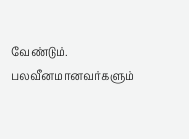வேண்டும். பலவீனமானவர்களும்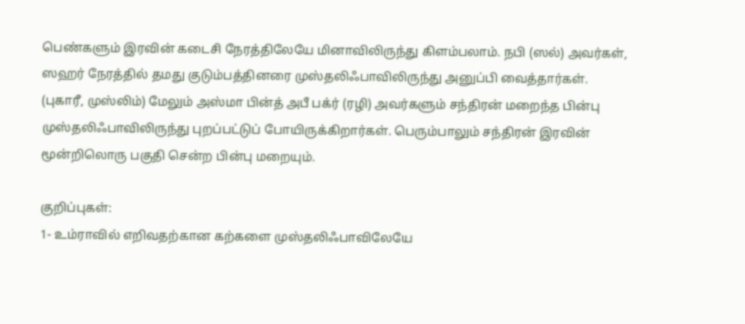பெண்களும் இரவின் கடைசி நேரத்திலேயே மினாவிலிருந்து கிளம்பலாம். நபி (ஸல்) அவர்கள், ஸஹர் நேரத்தில் தமது குடும்பத்தினரை முஸ்தலிஃபாவிலிருந்து அனுப்பி வைத்தார்கள். (புகாரீ, முஸ்லிம்) மேலும் அஸ்மா பின்த் அபீ பக்ர் (ரழி) அவர்களும் சந்திரன் மறைந்த பின்பு முஸ்தலிஃபாவிலிருந்து புறப்பட்டுப் போயிருக்கிறார்கள். பெரும்பாலும் சந்திரன் இரவின் மூன்றிலொரு பகுதி சென்ற பின்பு மறையும்.

குறிப்புகள்:
1- உம்ராவில் எறிவதற்கான கற்களை முஸ்தலிஃபாவிலேயே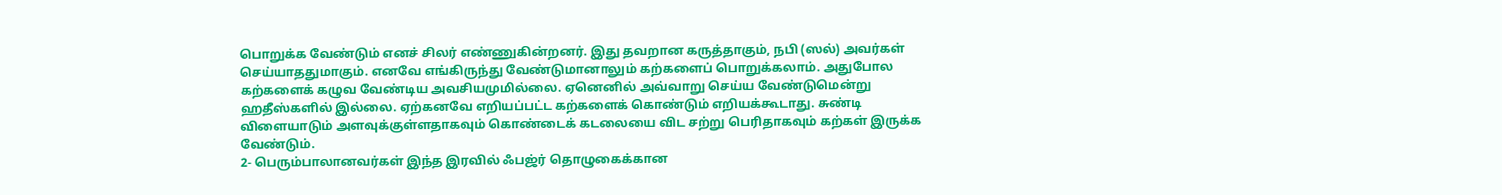பொறுக்க வேண்டும் எனச் சிலர் எண்ணுகின்றனர். இது தவறான கருத்தாகும், நபி (ஸல்) அவர்கள் செய்யாததுமாகும். எனவே எங்கிருந்து வேண்டுமானாலும் கற்களைப் பொறுக்கலாம். அதுபோல கற்களைக் கழுவ வேண்டிய அவசியமுமில்லை. ஏனெனில் அவ்வாறு செய்ய வேண்டுமென்று ஹதீஸ்களில் இல்லை. ஏற்கனவே எறியப்பட்ட கற்களைக் கொண்டும் எறியக்கூடாது. சுண்டி விளையாடும் அளவுக்குள்ளதாகவும் கொண்டைக் கடலையை விட சற்று பெரிதாகவும் கற்கள் இருக்க வேண்டும்.
2- பெரும்பாலானவர்கள் இந்த இரவில் ஃபஜ்ர் தொழுகைக்கான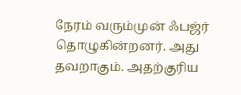நேரம் வரும்முன் ஃபஜ்ர் தொழுகின்றனர். அது தவறாகும். அதற்குரிய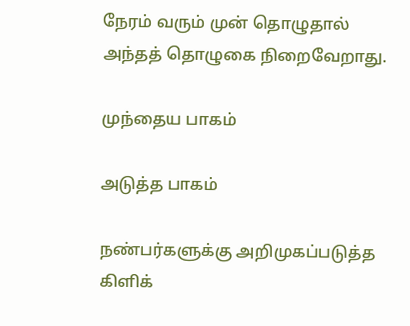நேரம் வரும் முன் தொழுதால் அந்தத் தொழுகை நிறைவேறாது.

முந்தைய பாகம்

அடுத்த பாகம்

நண்பர்களுக்கு அறிமுகப்படுத்த கிளிக்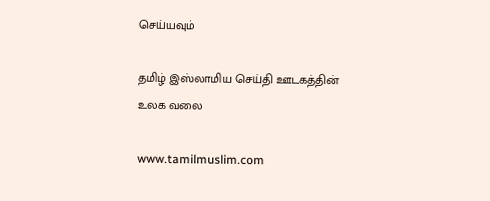செய்யவும்

தமிழ் இஸ்லாமிய செய்தி ஊடகத்தின் உலக வலை

www.tamilmuslim.com